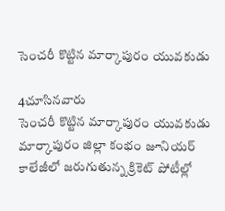సెంచరీ కొట్టిన మార్కాపురం యువకుడు

4చూసినవారు
సెంచరీ కొట్టిన మార్కాపురం యువకుడు
మార్కాపురం జిల్లా కంభం జూనియర్ కాలేజీలో జరుగుతున్న క్రికెట్ పోటీల్లో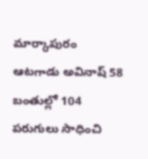మార్కాపురం ఆటగాడు అవినాష్ 58 బంతుల్లో 104 పరుగులు సాధించి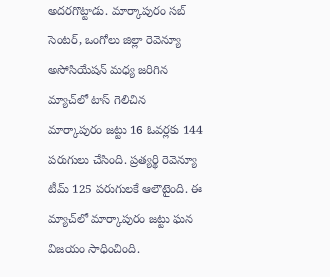అదరగొట్టాడు. మార్కాపురం సబ్ సెంటర్, ఒంగోలు జిల్లా రెవెన్యూ అసోసియేషన్ మధ్య జరిగిన మ్యాచ్‌లో టాస్ గెలిచిన మార్కాపురం జట్టు 16 ఓవర్లకు 144 పరుగులు చేసింది. ప్రత్యర్థి రెవెన్యూ టీమ్ 125 పరుగులకే ఆలౌటైంది. ఈ మ్యాచ్‌లో మార్కాపురం జట్టు ఘన విజయం సాధించింది.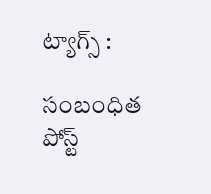ట్యాగ్స్ :

సంబంధిత పోస్ట్